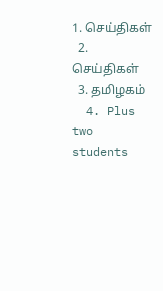1. செய்திகள்
  2. செய்திகள்
  3. த‌மிழக‌ம்
  4. Plus two students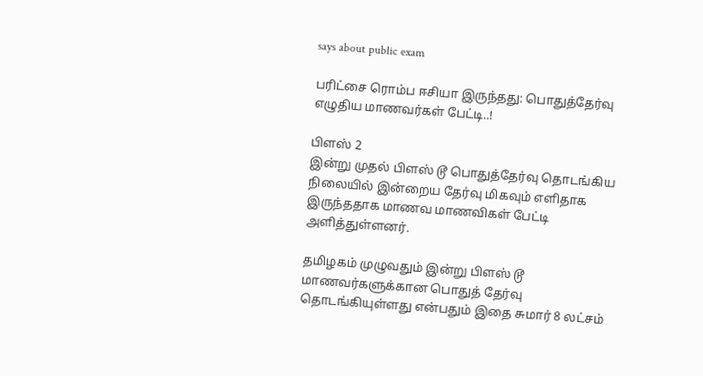says about public exam

பரிட்சை ரொம்ப ஈசியா இருந்தது: பொதுத்தேர்வு எழுதிய மாணவர்கள் பேட்டி..!

பிளஸ் 2
இன்று முதல் பிளஸ் டூ பொதுத்தேர்வு தொடங்கிய நிலையில் இன்றைய தேர்வு மிகவும் எளிதாக இருந்ததாக மாணவ மாணவிகள் பேட்டி அளித்துள்ளனர்.

தமிழகம் முழுவதும் இன்று பிளஸ் டூ மாணவர்களுக்கான பொதுத் தேர்வு தொடங்கியுள்ளது என்பதும் இதை சுமார் 8 லட்சம்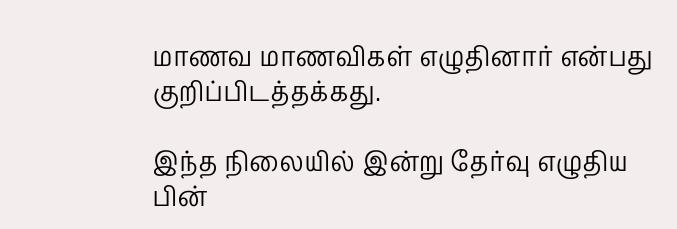மாணவ மாணவிகள் எழுதினார் என்பது குறிப்பிடத்தக்கது.

இந்த நிலையில் இன்று தேர்வு எழுதிய பின்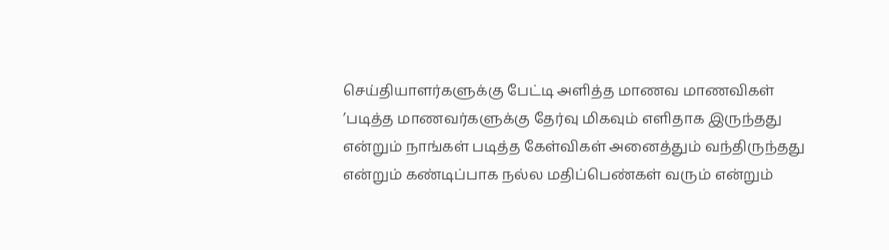செய்தியாளர்களுக்கு பேட்டி அளித்த மாணவ மாணவிகள் ’படித்த மாணவர்களுக்கு தேர்வு மிகவும் எளிதாக இருந்தது என்றும் நாங்கள் படித்த கேள்விகள் அனைத்தும் வந்திருந்தது என்றும் கண்டிப்பாக நல்ல மதிப்பெண்கள் வரும் என்றும்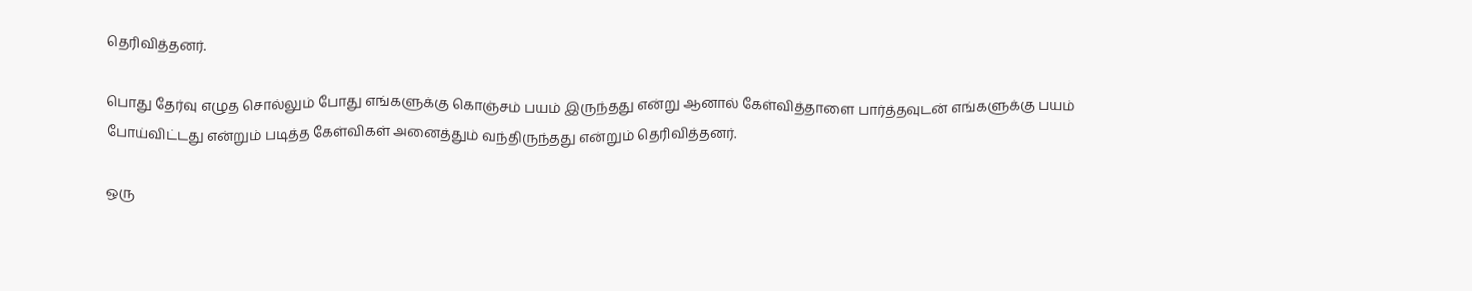தெரிவித்தனர்.

பொது தேர்வு எழுத சொல்லும் போது எங்களுக்கு கொஞ்சம் பயம் இருந்தது என்று ஆனால் கேள்வித்தாளை பார்த்தவுடன் எங்களுக்கு பயம் போய்விட்டது என்றும் படித்த கேள்விகள் அனைத்தும் வந்திருந்தது என்றும் தெரிவித்தனர்.

ஒரு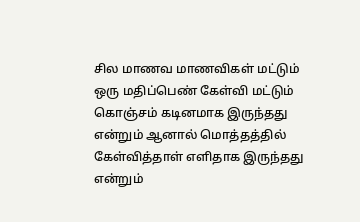சில மாணவ மாணவிகள் மட்டும் ஒரு மதிப்பெண் கேள்வி மட்டும் கொஞ்சம் கடினமாக இருந்தது என்றும் ஆனால் மொத்தத்தில் கேள்வித்தாள் எளிதாக இருந்தது என்றும்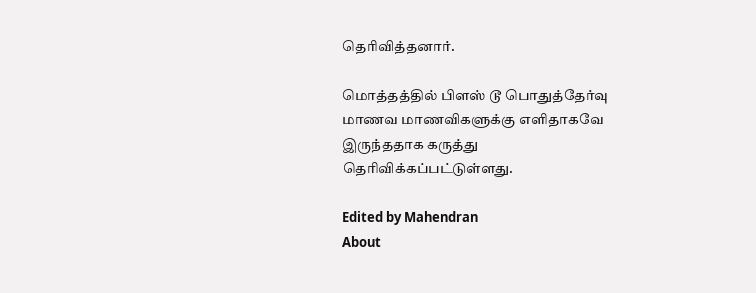தெரிவித்தனார்.

மொத்தத்தில் பிளஸ் டூ பொதுத்தேர்வு மாணவ மாணவிகளுக்கு எளிதாகவே இருந்ததாக கருத்து தெரிவிக்கப்பட்டுள்ளது.

Edited by Mahendran
About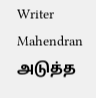Writer
Mahendran
அடுத்த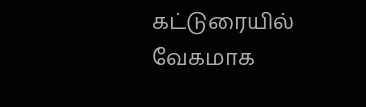கட்டுரையில்
வேகமாக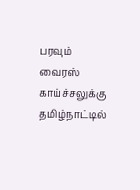பரவும் வைரஸ் காய்ச்சலுக்கு தமிழ்நாட்டில்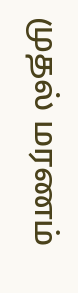முதல் மரணம்